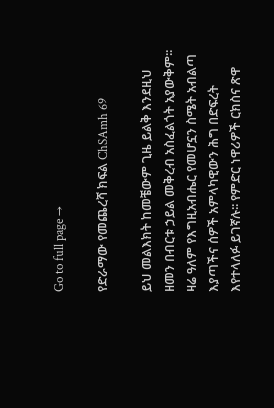Go to full page →

የድራማው የመጨረሻ ክፍል ChSAmh 69

ይህ መልእክት ከመቼውም ጊዜ ይልቅ እንደዚህ ዘመን በብርቱ ኃይል መቅረብ አስፈልጎት አያውቅም፡፡ ዛሬ ዓለም የእግዚአብሔር የመሆኗን ስሜት አብልጣ እያጣችና ሰዎች አምላካዊውን ሕግ በድፍረት እየተላለፉ ይገኛሉ፡፡ የምድር ነዋሪዎች ርክስና ጽዋ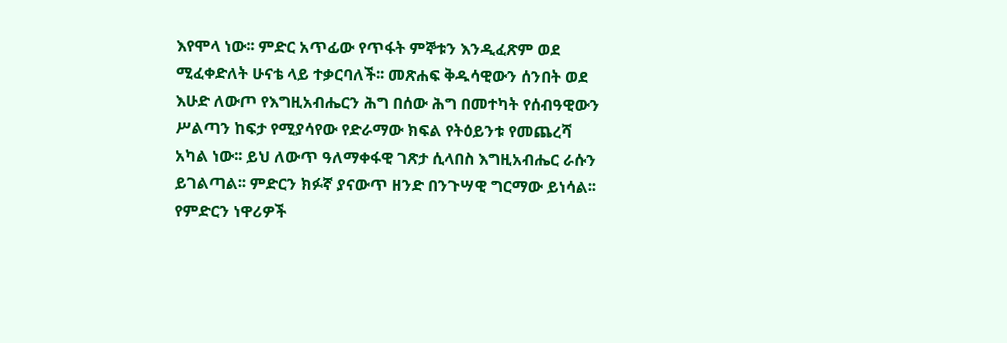እየሞላ ነው፡፡ ምድር አጥፊው የጥፋት ምኞቱን እንዲፈጽም ወደ ሚፈቀድለት ሁናቴ ላይ ተቃርባለች፡፡ መጽሐፍ ቅዱሳዊውን ሰንበት ወደ እሁድ ለውጦ የእግዚአብሔርን ሕግ በሰው ሕግ በመተካት የሰብዓዊውን ሥልጣን ከፍታ የሚያሳየው የድራማው ክፍል የትዕይንቱ የመጨረሻ አካል ነው፡፡ ይህ ለውጥ ዓለማቀፋዊ ገጽታ ሲላበስ እግዚአብሔር ራሱን ይገልጣል፡፡ ምድርን ክፉኛ ያናውጥ ዘንድ በንጉሣዊ ግርማው ይነሳል፡፡ የምድርን ነዋሪዎች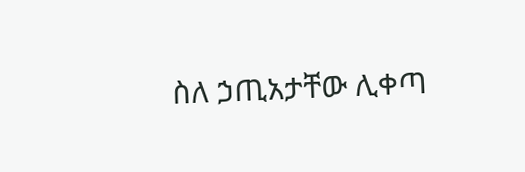ስለ ኃጢአታቸው ሊቀጣ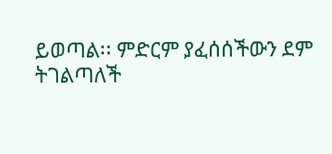ይወጣል፡፡ ምድርም ያፈሰሰችውን ደም ትገልጣለች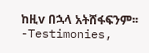ከዚv በኋላ አትሸፋፍንም፡፡-Testimonies,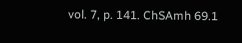vol. 7, p. 141. ChSAmh 69.1